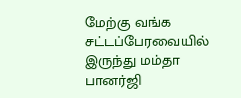மேற்கு வங்க சட்டப்பேரவையில் இருந்து மம்தா பானர்ஜி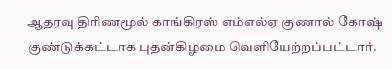ஆதரவு திரிணமூல் காங்கிரஸ் எம்எல்ஏ குணால் கோஷ் குண்டுக்கட்டாக புதன்கிழமை வெளியேற்றப்பட்டார்.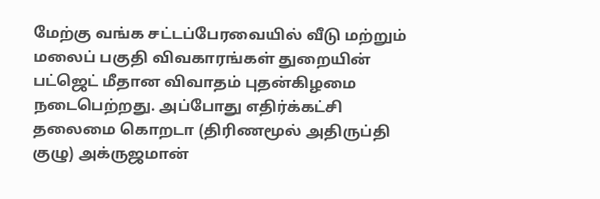மேற்கு வங்க சட்டப்பேரவையில் வீடு மற்றும் மலைப் பகுதி விவகாரங்கள் துறையின் பட்ஜெட் மீதான விவாதம் புதன்கிழமை நடைபெற்றது. அப்போது எதிர்க்கட்சி தலைமை கொறடா (திரிணமூல் அதிருப்தி குழு) அக்ருஜமான்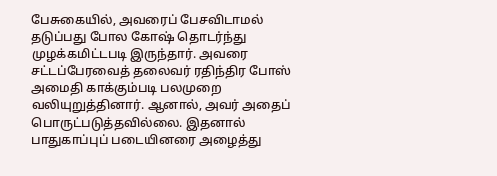பேசுகையில், அவரைப் பேசவிடாமல் தடுப்பது போல கோஷ் தொடர்ந்து முழக்கமிட்டபடி இருந்தார். அவரை சட்டப்பேரவைத் தலைவர் ரதிந்திர போஸ் அமைதி காக்கும்படி பலமுறை வலியுறுத்தினார். ஆனால், அவர் அதைப் பொருட்படுத்தவில்லை. இதனால் பாதுகாப்புப் படையினரை அழைத்து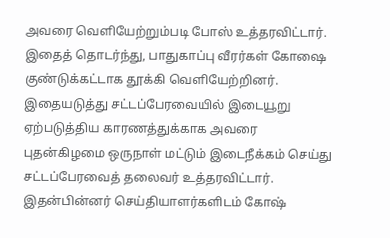அவரை வெளியேற்றும்படி போஸ் உத்தரவிட்டார்.
இதைத் தொடர்ந்து, பாதுகாப்பு வீரர்கள் கோஷை குண்டுக்கட்டாக தூக்கி வெளியேற்றினர். இதையடுத்து சட்டப்பேரவையில் இடையூறு ஏற்படுத்திய காரணத்துக்காக அவரை புதன்கிழமை ஒருநாள் மட்டும் இடைநீக்கம் செய்து சட்டப்பேரவைத் தலைவர் உத்தரவிட்டார்.
இதன்பின்னர் செய்தியாளர்களிடம் கோஷ்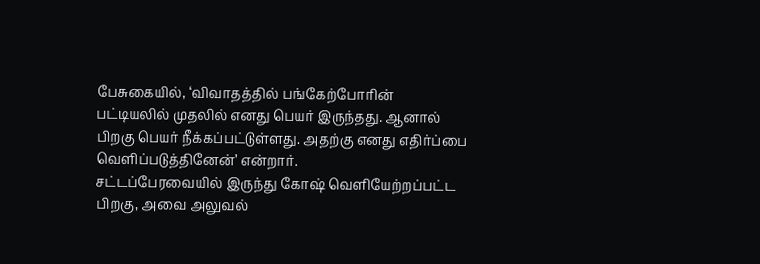பேசுகையில், ‘விவாதத்தில் பங்கேற்போரின் பட்டியலில் முதலில் எனது பெயர் இருந்தது. ஆனால் பிறகு பெயர் நீக்கப்பட்டுள்ளது. அதற்கு எனது எதிர்ப்பை வெளிப்படுத்தினேன்’ என்றார்.
சட்டப்பேரவையில் இருந்து கோஷ் வெளியேற்றப்பட்ட பிறகு, அவை அலுவல்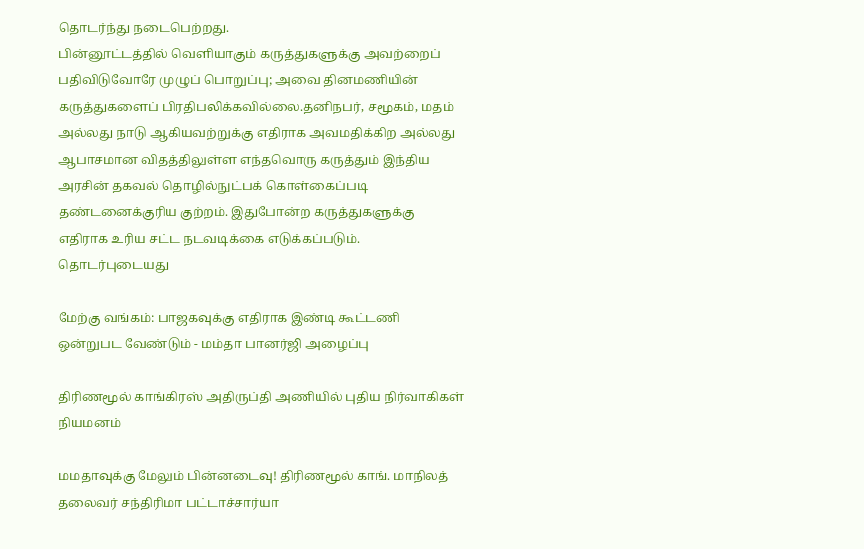தொடர்ந்து நடைபெற்றது.
பின்னூட்டத்தில் வெளியாகும் கருத்துகளுக்கு அவற்றைப் பதிவிடுவோரே முழுப் பொறுப்பு; அவை தினமணியின் கருத்துகளைப் பிரதிபலிக்கவில்லை.தனிநபர், சமூகம், மதம் அல்லது நாடு ஆகியவற்றுக்கு எதிராக அவமதிக்கிற அல்லது ஆபாசமான விதத்திலுள்ள எந்தவொரு கருத்தும் இந்திய அரசின் தகவல் தொழில்நுட்பக் கொள்கைப்படி தண்டனைக்குரிய குற்றம். இதுபோன்ற கருத்துகளுக்கு எதிராக உரிய சட்ட நடவடிக்கை எடுக்கப்படும்.
தொடர்புடையது

மேற்கு வங்கம்: பாஜகவுக்கு எதிராக இண்டி கூட்டணி ஒன்றுபட வேண்டும் - மம்தா பானர்ஜி அழைப்பு

திரிணமூல் காங்கிரஸ் அதிருப்தி அணியில் புதிய நிர்வாகிகள் நியமனம்

மமதாவுக்கு மேலும் பின்னடைவு! திரிணமூல் காங். மாநிலத் தலைவர் சந்திரிமா பட்டாச்சார்யா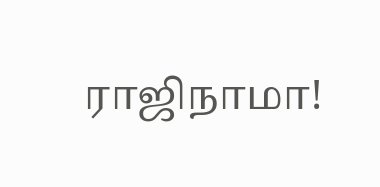ராஜிநாமா!